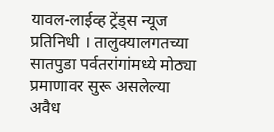यावल-लाईव्ह ट्रेंड्स न्यूज प्रतिनिधी । तालुक्यालगतच्या सातपुडा पर्वतरांगांमध्ये मोठ्या प्रमाणावर सुरू असलेल्या अवैध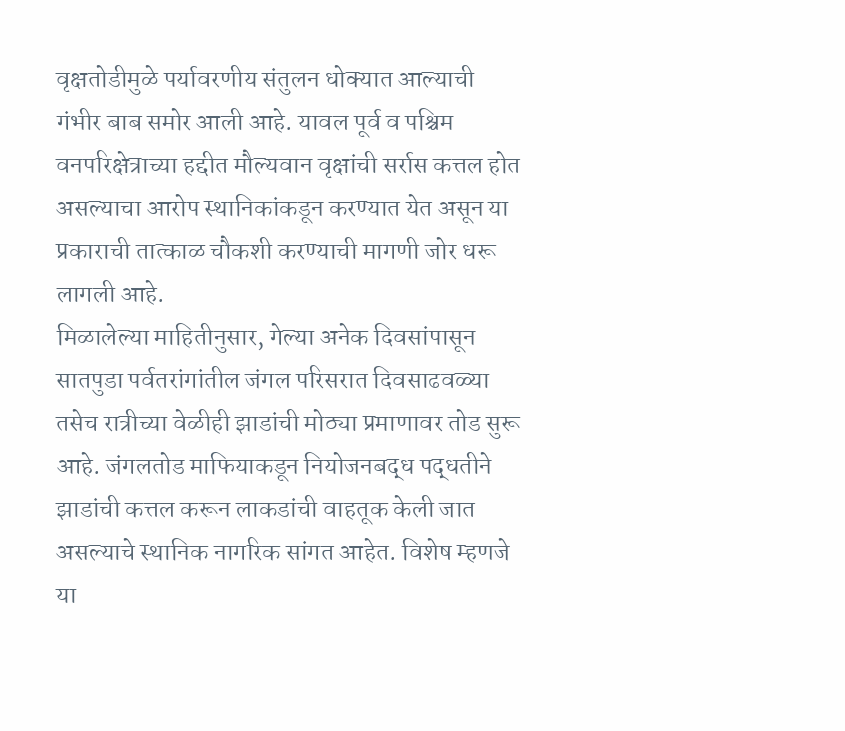वृक्षतोडीमुळे पर्यावरणीय संतुलन धोक्यात आल्याची गंभीर बाब समोर आली आहे. यावल पूर्व व पश्चिम वनपरिक्षेत्राच्या हद्दीत मौल्यवान वृक्षांची सर्रास कत्तल होत असल्याचा आरोप स्थानिकांकडून करण्यात येत असून या प्रकाराची तात्काळ चौकशी करण्याची मागणी जोर धरू लागली आहे.
मिळालेल्या माहितीनुसार, गेल्या अनेक दिवसांपासून सातपुडा पर्वतरांगांतील जंगल परिसरात दिवसाढवळ्या तसेच रात्रीच्या वेळीही झाडांची मोठ्या प्रमाणावर तोड सुरू आहे. जंगलतोड माफियाकडून नियोजनबद्ध पद्धतीने झाडांची कत्तल करून लाकडांची वाहतूक केली जात असल्याचे स्थानिक नागरिक सांगत आहेत. विशेष म्हणजे या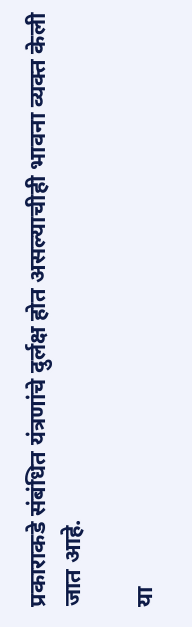प्रकाराकडे संबंधित यंत्रणांचे दुर्लक्ष होत असल्याचीही भावना व्यक्त केली जात आहे.

या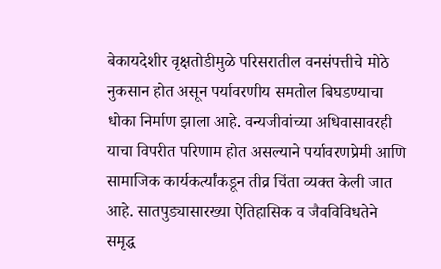बेकायदेशीर वृक्षतोडीमुळे परिसरातील वनसंपत्तीचे मोठे नुकसान होत असून पर्यावरणीय समतोल बिघडण्याचा धोका निर्माण झाला आहे. वन्यजीवांच्या अधिवासावरही याचा विपरीत परिणाम होत असल्याने पर्यावरणप्रेमी आणि सामाजिक कार्यकर्त्यांकडून तीव्र चिंता व्यक्त केली जात आहे. सातपुड्यासारख्या ऐतिहासिक व जैवविविधतेने समृद्ध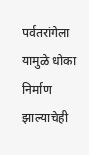पर्वतरांगेला यामुळे धोका निर्माण झाल्याचेही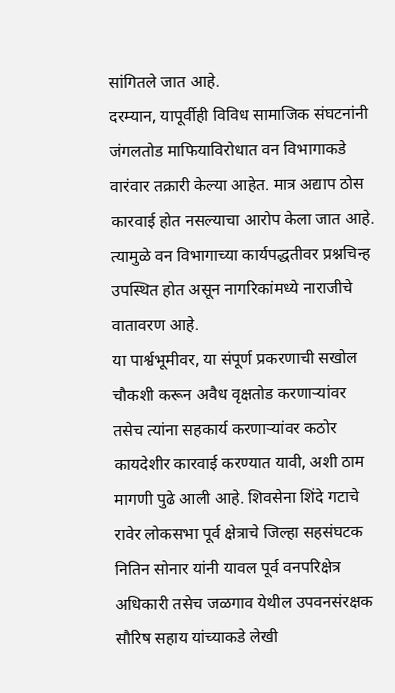सांगितले जात आहे.
दरम्यान, यापूर्वीही विविध सामाजिक संघटनांनी जंगलतोड माफियाविरोधात वन विभागाकडे वारंवार तक्रारी केल्या आहेत. मात्र अद्याप ठोस कारवाई होत नसल्याचा आरोप केला जात आहे. त्यामुळे वन विभागाच्या कार्यपद्धतीवर प्रश्नचिन्ह उपस्थित होत असून नागरिकांमध्ये नाराजीचे वातावरण आहे.
या पार्श्वभूमीवर, या संपूर्ण प्रकरणाची सखोल चौकशी करून अवैध वृक्षतोड करणाऱ्यांवर तसेच त्यांना सहकार्य करणाऱ्यांवर कठोर कायदेशीर कारवाई करण्यात यावी, अशी ठाम मागणी पुढे आली आहे. शिवसेना शिंदे गटाचे रावेर लोकसभा पूर्व क्षेत्राचे जिल्हा सहसंघटक नितिन सोनार यांनी यावल पूर्व वनपरिक्षेत्र अधिकारी तसेच जळगाव येथील उपवनसंरक्षक सौरिष सहाय यांच्याकडे लेखी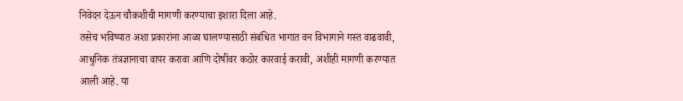निवेदन देऊन चौकशीची मागणी करण्याचा इशारा दिला आहे.
तसेच भविष्यात अशा प्रकारांना आळा घालण्यासाठी संबंधित भागात वन विभागाने गस्त वाढवावी, आधुनिक तंत्रज्ञानाचा वापर करावा आणि दोषींवर कठोर कारवाई करावी, अशीही मागणी करण्यात आली आहे. या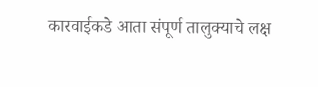कारवाईकडे आता संपूर्ण तालुक्याचे लक्ष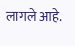लागले आहे.